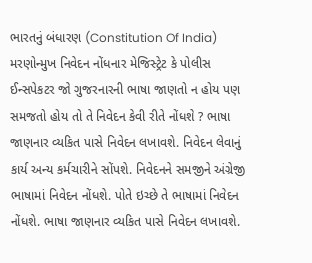ભારતનું બંધારણ (Constitution Of India) મરણોન્મુખ નિવેદન નોંધનાર મેજિસ્ટ્રેટ કે પોલીસ ઈન્સપેકટર જો ગુજરનારની ભાષા જાણતો ન હોય પણ સમજતો હોય તો તે નિવેદન કેવી રીતે નોંધશે ? ભાષા જાણનાર વ્યકિત પાસે નિવેદન લખાવશે. નિવેદન લેવાનું કાર્ય અન્ય કર્મચારીને સોંપશે. નિવેદનને સમજીને અંગ્રેજી ભાષામાં નિવેદન નોંધશે. પોતે ઇચ્છે તે ભાષામાં નિવેદન નોંધશે. ભાષા જાણનાર વ્યકિત પાસે નિવેદન લખાવશે.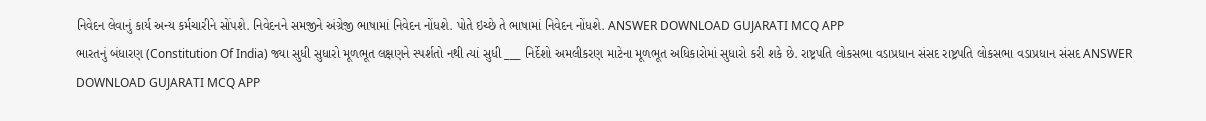નિવેદન લેવાનું કાર્ય અન્ય કર્મચારીને સોંપશે. નિવેદનને સમજીને અંગ્રેજી ભાષામાં નિવેદન નોંધશે. પોતે ઇચ્છે તે ભાષામાં નિવેદન નોંધશે. ANSWER DOWNLOAD GUJARATI MCQ APP
ભારતનું બંધારણ (Constitution Of India) જ્યા સુધી સુધારો મૂળભૂત લક્ષણને સ્પર્શતો નથી ત્યાં સુધી ___ નિર્દેશો અમલીકરણ માટેના મૂળભૂત અધિકારોમાં સુધારો કરી શકે છે. રાષ્ટ્રપતિ લોકસભા વડાપ્રધાન સંસદ રાષ્ટ્રપતિ લોકસભા વડાપ્રધાન સંસદ ANSWER DOWNLOAD GUJARATI MCQ APP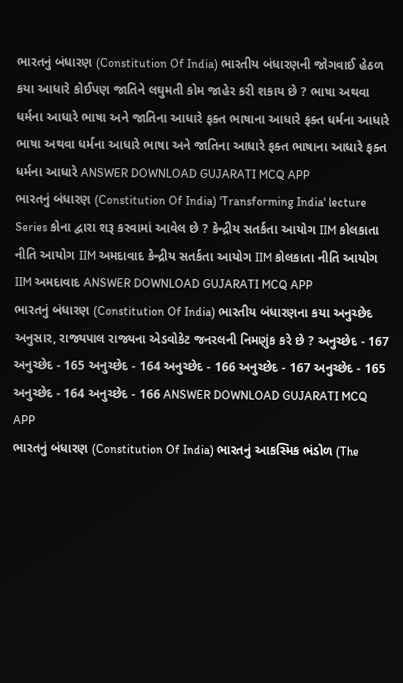ભારતનું બંધારણ (Constitution Of India) ભારતીય બંધારણની જોગવાઈ હેઠળ કયા આધારે કોઈપણ જાતિને લઘુમતી કોમ જાહેર કરી શકાય છે ? ભાષા અથવા ધર્મના આધારે ભાષા અને જાતિના આધારે ફક્ત ભાષાના આધારે ફક્ત ધર્મના આધારે ભાષા અથવા ધર્મના આધારે ભાષા અને જાતિના આધારે ફક્ત ભાષાના આધારે ફક્ત ધર્મના આધારે ANSWER DOWNLOAD GUJARATI MCQ APP
ભારતનું બંધારણ (Constitution Of India) 'Transforming India' lecture Series કોના દ્વારા શરૂ કરવામાં આવેલ છે ? કેન્દ્રીય સતર્કતા આયોગ IIM કોલકાતા નીતિ આયોગ IIM અમદાવાદ કેન્દ્રીય સતર્કતા આયોગ IIM કોલકાતા નીતિ આયોગ IIM અમદાવાદ ANSWER DOWNLOAD GUJARATI MCQ APP
ભારતનું બંધારણ (Constitution Of India) ભારતીય બંધારણના કયા અનુચ્છેદ અનુસાર, રાજ્યપાલ રાજ્યના એડવોકેટ જનરલની નિમણુંક કરે છે ? અનુચ્છેદ - 167 અનુચ્છેદ - 165 અનુચ્છેદ - 164 અનુચ્છેદ - 166 અનુચ્છેદ - 167 અનુચ્છેદ - 165 અનુચ્છેદ - 164 અનુચ્છેદ - 166 ANSWER DOWNLOAD GUJARATI MCQ APP
ભારતનું બંધારણ (Constitution Of India) ભારતનું આકસ્મિક ભંડોળ (The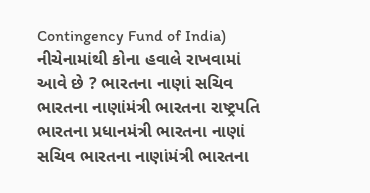Contingency Fund of India) નીચેનામાંથી કોના હવાલે રાખવામાં આવે છે ? ભારતના નાણાં સચિવ ભારતના નાણાંમંત્રી ભારતના રાષ્ટ્રપતિ ભારતના પ્રધાનમંત્રી ભારતના નાણાં સચિવ ભારતના નાણાંમંત્રી ભારતના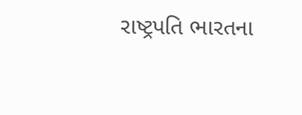રાષ્ટ્રપતિ ભારતના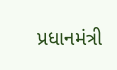પ્રધાનમંત્રી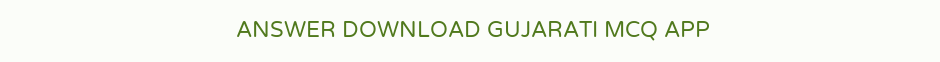ANSWER DOWNLOAD GUJARATI MCQ APP